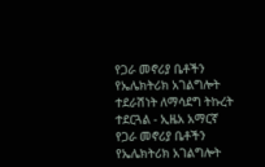የጋራ መኖሪያ ቤቶችን የኤሌክትሪክ አገልግሎት ተደራሽነት ለማሳደግ ትኩረት ተደርጓል - ኢዜአ አማርኛ
የጋራ መኖሪያ ቤቶችን የኤሌክትሪክ አገልግሎት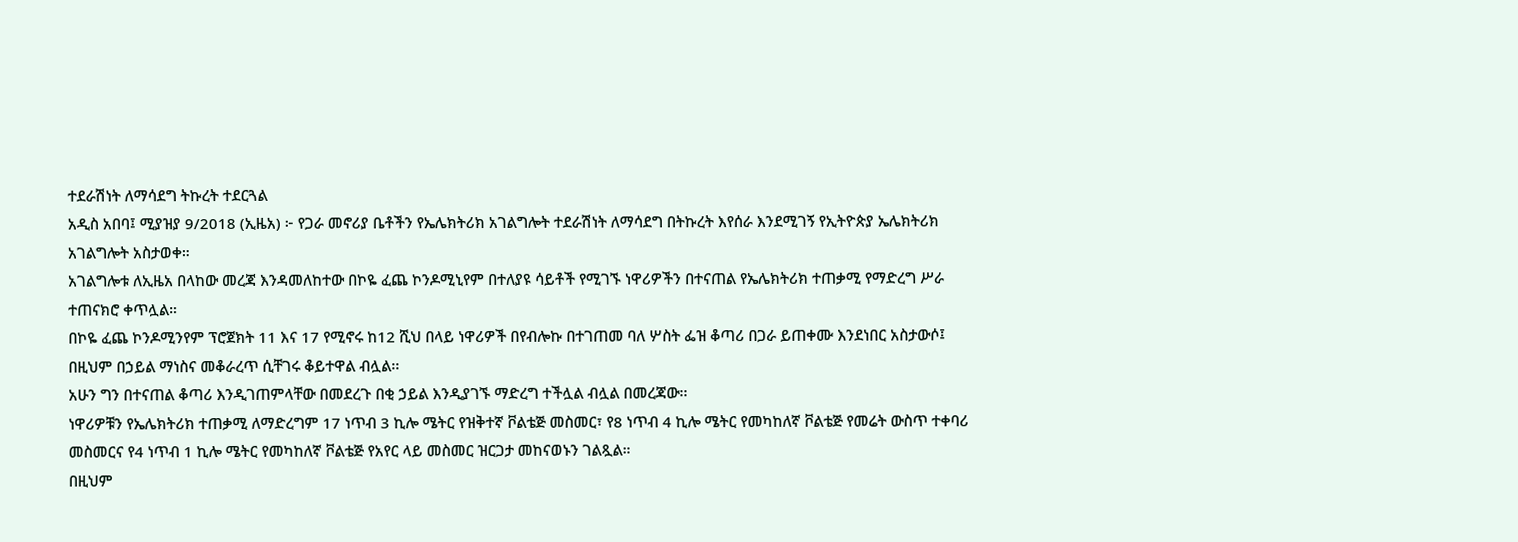ተደራሽነት ለማሳደግ ትኩረት ተደርጓል
አዲስ አበባ፤ ሚያዝያ 9/2018 (ኢዜአ) ፦ የጋራ መኖሪያ ቤቶችን የኤሌክትሪክ አገልግሎት ተደራሽነት ለማሳደግ በትኩረት እየሰራ እንደሚገኝ የኢትዮጵያ ኤሌክትሪክ አገልግሎት አስታወቀ።
አገልግሎቱ ለኢዜአ በላከው መረጃ እንዳመለከተው በኮዬ ፈጨ ኮንዶሚኒየም በተለያዩ ሳይቶች የሚገኙ ነዋሪዎችን በተናጠል የኤሌክትሪክ ተጠቃሚ የማድረግ ሥራ ተጠናክሮ ቀጥሏል።
በኮዬ ፈጨ ኮንዶሚንየም ፕሮጀክት 11 እና 17 የሚኖሩ ከ12 ሺህ በላይ ነዋሪዎች በየብሎኩ በተገጠመ ባለ ሦስት ፌዝ ቆጣሪ በጋራ ይጠቀሙ እንደነበር አስታውሶ፤ በዚህም በኃይል ማነስና መቆራረጥ ሲቸገሩ ቆይተዋል ብሏል፡፡
አሁን ግን በተናጠል ቆጣሪ እንዲገጠምላቸው በመደረጉ በቂ ኃይል እንዲያገኙ ማድረግ ተችሏል ብሏል በመረጃው፡፡
ነዋሪዎቹን የኤሌክትሪክ ተጠቃሚ ለማድረግም 17 ነጥብ 3 ኪሎ ሜትር የዝቅተኛ ቮልቴጅ መስመር፣ የ8 ነጥብ 4 ኪሎ ሜትር የመካከለኛ ቮልቴጅ የመሬት ውስጥ ተቀባሪ መስመርና የ4 ነጥብ 1 ኪሎ ሜትር የመካከለኛ ቮልቴጅ የአየር ላይ መስመር ዝርጋታ መከናወኑን ገልጿል።
በዚህም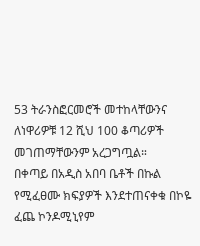53 ትራንስፎርመሮች መተከላቸውንና ለነዋሪዎቹ 12 ሺህ 100 ቆጣሪዎች መገጠማቸውንም አረጋግጧል።
በቀጣይ በአዲስ አበባ ቤቶች በኩል የሚፈፀሙ ክፍያዎች እንደተጠናቀቁ በኮዬ ፈጨ ኮንዶሚኒየም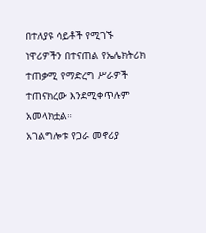በተለያዩ ሳይቶች የሚገኙ ነዋሪዎችን በተናጠል የኤሌክትሪክ ተጠቃሚ የማድረግ ሥራዎች ተጠናክረው እንደሚቀጥሉም አመላክቷል።
አገልግሎቱ የጋራ መኖሪያ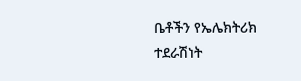ቤቶችን የኤሌክትሪክ ተደራሽነት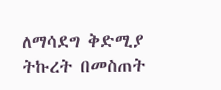ለማሳደግ ቅድሚያ ትኩረት በመስጠት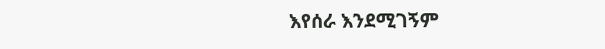እየሰራ እንደሚገኝም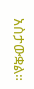አስታውቋል።